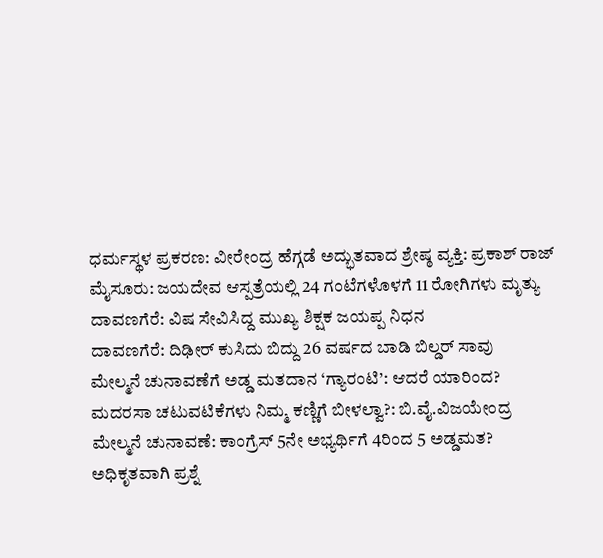ಧರ್ಮಸ್ಥಳ ಪ್ರಕರಣ: ವೀರೇಂದ್ರ ಹೆಗ್ಗಡೆ ಅದ್ಭುತವಾದ ಶ್ರೇಷ್ಠ ವ್ಯಕ್ತಿ: ಪ್ರಕಾಶ್ ರಾಜ್
ಮೈಸೂರು: ಜಯದೇವ ಆಸ್ಪತ್ರೆಯಲ್ಲಿ 24 ಗಂಟೆಗಳೊಳಗೆ 11 ರೋಗಿಗಳು ಮೃತ್ಯು
ದಾವಣಗೆರೆ: ವಿಷ ಸೇವಿಸಿದ್ದ ಮುಖ್ಯ ಶಿಕ್ಷಕ ಜಯಪ್ಪ ನಿಧನ
ದಾವಣಗೆರೆ: ದಿಢೀರ್ ಕುಸಿದು ಬಿದ್ದು 26 ವರ್ಷದ ಬಾಡಿ ಬಿಲ್ಡರ್ ಸಾವು
ಮೇಲ್ಮನೆ ಚುನಾವಣೆಗೆ ಅಡ್ಡ ಮತದಾನ ‘ಗ್ಯಾರಂಟಿ’: ಆದರೆ ಯಾರಿಂದ?
ಮದರಸಾ ಚಟುವಟಿಕೆಗಳು ನಿಮ್ಮ ಕಣ್ಣಿಗೆ ಬೀಳಲ್ವಾ?: ಬಿ.ವೈ.ವಿಜಯೇಂದ್ರ
ಮೇಲ್ಮನೆ ಚುನಾವಣೆ: ಕಾಂಗ್ರೆಸ್ 5ನೇ ಅಭ್ಯರ್ಥಿಗೆ 4ರಿಂದ 5 ಅಡ್ಡಮತ?
ಅಧಿಕೃತವಾಗಿ ಪ್ರಶ್ನೆ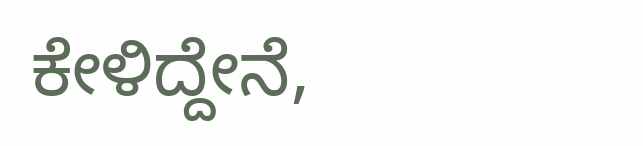ಕೇಳಿದ್ದೇನೆ,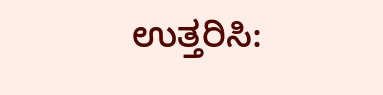ಉತ್ತರಿಸಿ: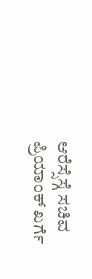ಆರೆಸ್ಸೆಸ್ಗೆ ಸಚಿವ ಪ್ರಿಯಾಂಕ್ ಖರ್ಗೆ